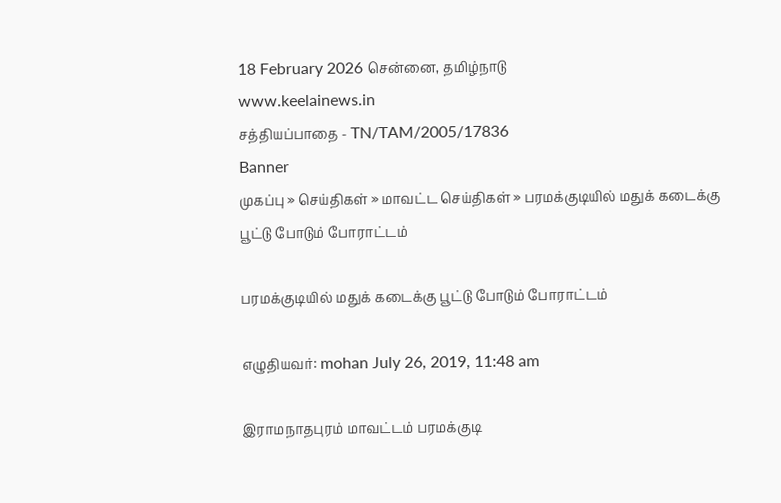18 February 2026 சென்னை, தமிழ்நாடு
www.keelainews.in
சத்தியப்பாதை - TN/TAM/2005/17836
Banner
முகப்பு » செய்திகள் » மாவட்ட செய்திகள் » பரமக்குடியில் மதுக் கடைக்கு பூட்டு போடும் போராட்டம்

பரமக்குடியில் மதுக் கடைக்கு பூட்டு போடும் போராட்டம்

எழுதியவர்: mohan July 26, 2019, 11:48 am

இராமநாதபுரம் மாவட்டம் பரமக்குடி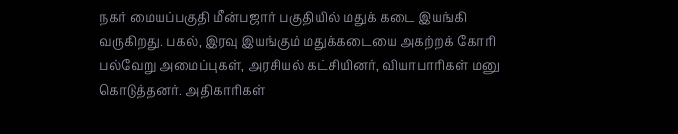நகர் மையப்பகுதி மீன்பஜார் பகுதியில் மதுக் கடை இயங்கி வருகிறது. பகல், இரவு இயங்கும் மதுக்கடையை அகற்றக் கோரி பல்வேறு அமைப்புகள், அரசியல் கட்சியினர், வியாபாரிகள் மனு கொடுத்தனர். அதிகாரிகள்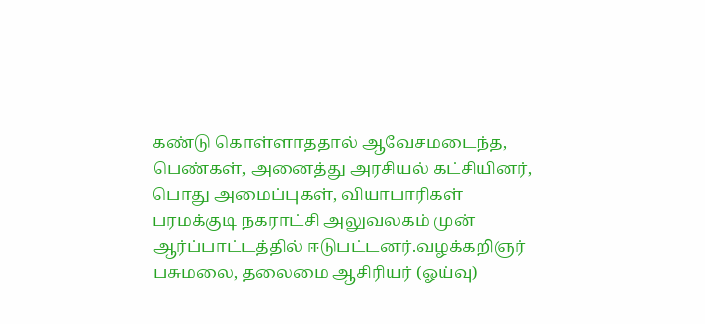கண்டு கொள்ளாததால் ஆவேசமடைந்த, பெண்கள், அனைத்து அரசியல் கட்சியினர், பொது அமைப்புகள், வியாபாரிகள் பரமக்குடி நகராட்சி அலுவலகம் முன் ஆர்ப்பாட்டத்தில் ஈடுபட்டனர்.வழக்கறிஞர் பசுமலை, தலைமை ஆசிரியர் (ஓய்வு)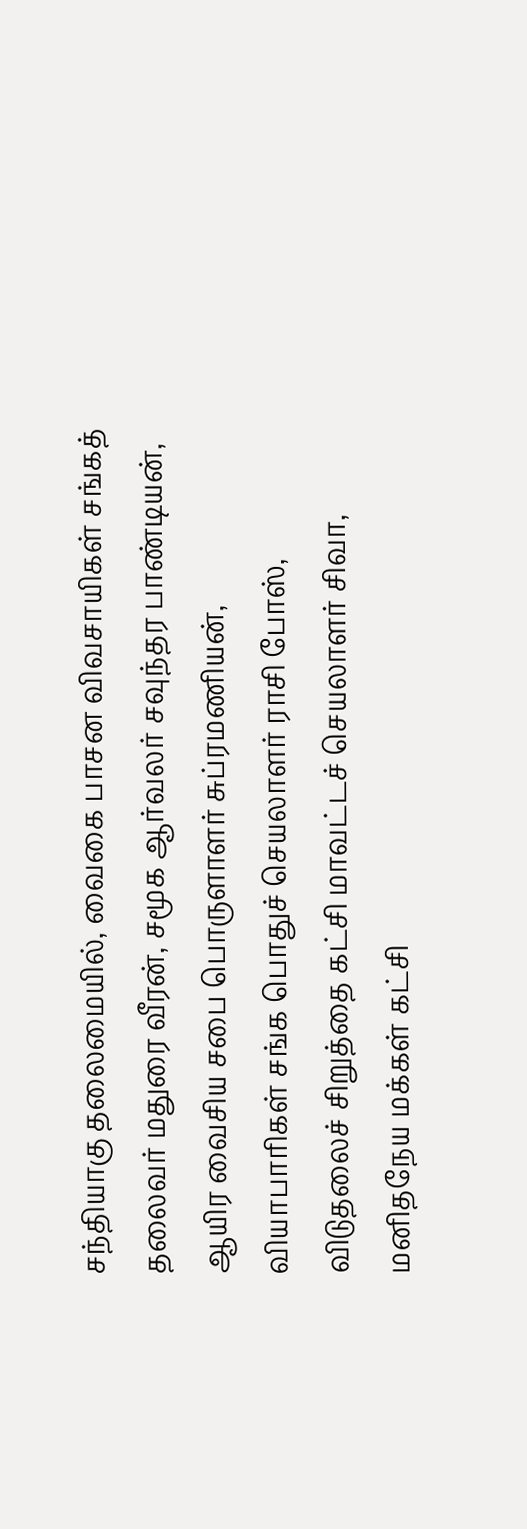சந்தியாகு தலைமையில், வைகை பாசன விவசாயிகள் சங்கத் தலைவர் மதுரை வீரன், சமூக ஆர்வலர் சவுந்தர பாண்டியன், ஆயிர வைசிய சபை பொருளாளர் சுப்ரமணியன், வியாபாரிகள் சங்க பொதுச் செயலாளர் ராசி போஸ், விடுதலைச் சிறுத்தை கட்சி மாவட்டச் செயலாளர் சிவா, மனிதநேய மக்கள் கட்சி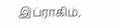இப்ராகிம்,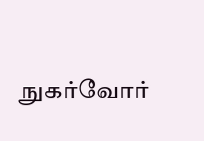நுகர்வோர்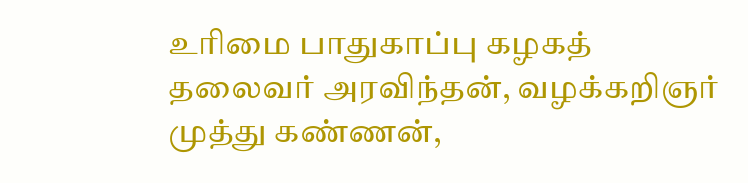உரிமை பாதுகாப்பு கழகத் தலைவர் அரவிந்தன், வழக்கறிஞர் முத்து கண்ணன்,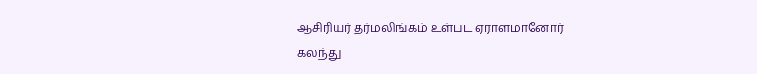ஆசிரியர் தர்மலிங்கம் உள்பட ஏராளமானோர் கலந்து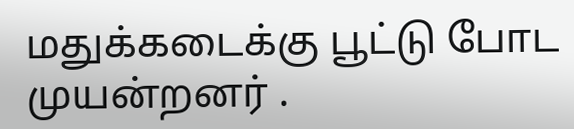மதுக்கடைக்கு பூட்டு போட முயன்றனர் .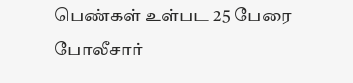பெண்கள் உள்பட 25 பேரை போலீசார்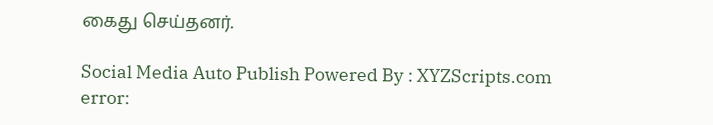கைது செய்தனர்.

Social Media Auto Publish Powered By : XYZScripts.com
error: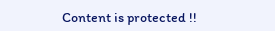Content is protected !!